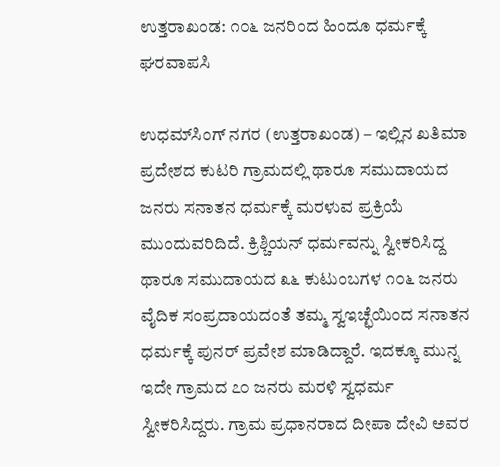ಉತ್ತರಾಖಂಡ: ೧೦೬ ಜನರಿಂದ ಹಿಂದೂ ಧರ್ಮಕ್ಕೆ ಘರವಾಪಸಿ

ಉಧಮ್‌ಸಿಂಗ್ ನಗರ (ಉತ್ತರಾಖಂಡ) – ಇಲ್ಲಿನ ಖತಿಮಾ ಪ್ರದೇಶದ ಕುಟರಿ ಗ್ರಾಮದಲ್ಲಿ ಥಾರೂ ಸಮುದಾಯದ ಜನರು ಸನಾತನ ಧರ್ಮಕ್ಕೆ ಮರಳುವ ಪ್ರಕ್ರಿಯೆ ಮುಂದುವರಿದಿದೆ. ಕ್ರಿಶ್ಚಿಯನ್ ಧರ್ಮವನ್ನು ಸ್ವೀಕರಿಸಿದ್ದ ಥಾರೂ ಸಮುದಾಯದ ೩೬ ಕುಟುಂಬಗಳ ೧೦೬ ಜನರು ವೈದಿಕ ಸಂಪ್ರದಾಯದಂತೆ ತಮ್ಮ ಸ್ವಇಚ್ಛೆಯಿಂದ ಸನಾತನ ಧರ್ಮಕ್ಕೆ ಪುನರ್ ಪ್ರವೇಶ ಮಾಡಿದ್ದಾರೆ. ಇದಕ್ಕೂ ಮುನ್ನ ಇದೇ ಗ್ರಾಮದ ೭೦ ಜನರು ಮರಳಿ ಸ್ವಧರ್ಮ ಸ್ವೀಕರಿಸಿದ್ದರು. ಗ್ರಾಮ ಪ್ರಧಾನರಾದ ದೀಪಾ ದೇವಿ ಅವರ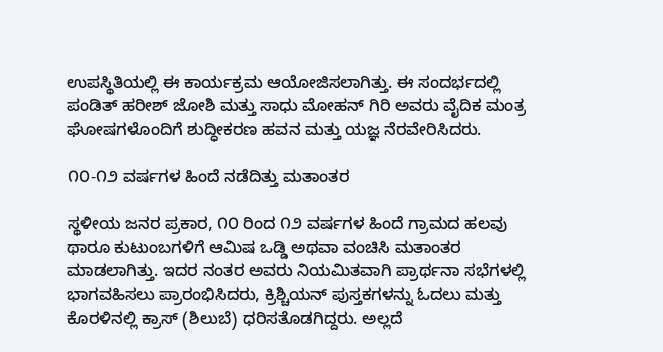ಉಪಸ್ಥಿತಿಯಲ್ಲಿ ಈ ಕಾರ್ಯಕ್ರಮ ಆಯೋಜಿಸಲಾಗಿತ್ತು. ಈ ಸಂದರ್ಭದಲ್ಲಿ ಪಂಡಿತ್ ಹರೀಶ್ ಜೋಶಿ ಮತ್ತು ಸಾಧು ಮೋಹನ್ ಗಿರಿ ಅವರು ವೈದಿಕ ಮಂತ್ರ ಘೋಷಗಳೊಂದಿಗೆ ಶುದ್ಧೀಕರಣ ಹವನ ಮತ್ತು ಯಜ್ಞ ನೆರವೇರಿಸಿದರು.

೧೦-೧೨ ವರ್ಷಗಳ ಹಿಂದೆ ನಡೆದಿತ್ತು ಮತಾಂತರ

ಸ್ಥಳೀಯ ಜನರ ಪ್ರಕಾರ, ೧೦ ರಿಂದ ೧೨ ವರ್ಷಗಳ ಹಿಂದೆ ಗ್ರಾಮದ ಹಲವು ಥಾರೂ ಕುಟುಂಬಗಳಿಗೆ ಆಮಿಷ ಒಡ್ಡಿ ಅಥವಾ ವಂಚಿಸಿ ಮತಾಂತರ ಮಾಡಲಾಗಿತ್ತು. ಇದರ ನಂತರ ಅವರು ನಿಯಮಿತವಾಗಿ ಪ್ರಾರ್ಥನಾ ಸಭೆಗಳಲ್ಲಿ ಭಾಗವಹಿಸಲು ಪ್ರಾರಂಭಿಸಿದರು, ಕ್ರಿಶ್ಚಿಯನ್ ಪುಸ್ತಕಗಳನ್ನು ಓದಲು ಮತ್ತು ಕೊರಳಿನಲ್ಲಿ ಕ್ರಾಸ್ (ಶಿಲುಬೆ) ಧರಿಸತೊಡಗಿದ್ದರು. ಅಲ್ಲದೆ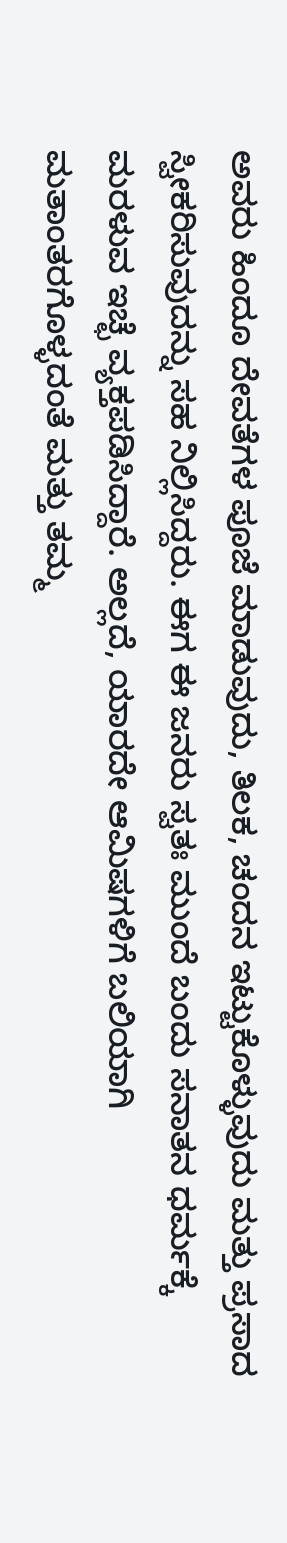ಅವರು ಹಿಂದೂ ದೇವತೆಗಳ ಪೂಜೆ ಮಾಡುವುದು, ತಿಲಕ, ಚಂದನ ಇಟ್ಟುಕೊಳ್ಳುವುದು ಮತ್ತು ಪ್ರಸಾದ ಸ್ವೀಕರಿಸುವುದನ್ನು ಸಹ ನಿಲ್ಲಿಸಿದ್ದರು. ಈಗ ಈ ಜನರು ಸ್ವತಃ ಮುಂದೆ ಬಂದು ಸನಾತನ ಧರ್ಮಕ್ಕೆ ಮರಳುವ ಇಚ್ಛೆ ವ್ಯಕ್ತಪಡಿಸಿದ್ದಾರೆ. ಅಲ್ಲದೆ, ಯಾರದೇ ಆಮಿಷಗಳಿಗೆ ಬಲಿಯಾಗಿ ಮತಾಂತರಗೊಳ್ಳದಂತೆ ಮತ್ತು ತಮ್ಮ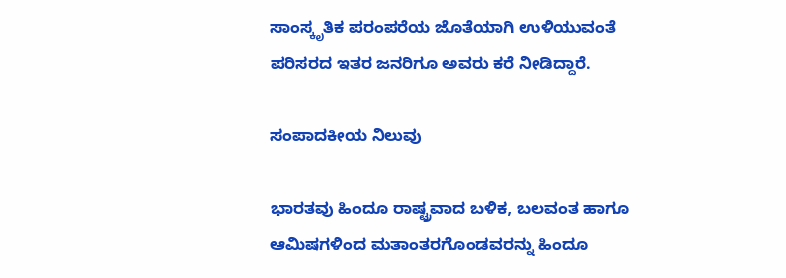ಸಾಂಸ್ಕೃತಿಕ ಪರಂಪರೆಯ ಜೊತೆಯಾಗಿ ಉಳಿಯುವಂತೆ ಪರಿಸರದ ಇತರ ಜನರಿಗೂ ಅವರು ಕರೆ ನೀಡಿದ್ದಾರೆ.

ಸಂಪಾದಕೀಯ ನಿಲುವು

ಭಾರತವು ಹಿಂದೂ ರಾಷ್ಟ್ರವಾದ ಬಳಿಕ, ಬಲವಂತ ಹಾಗೂ ಆಮಿಷಗಳಿಂದ ಮತಾಂತರಗೊಂಡವರನ್ನು ಹಿಂದೂ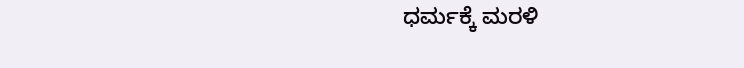ಧರ್ಮಕ್ಕೆ ಮರಳಿ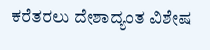ಕರೆತರಲು ದೇಶಾದ್ಯಂತ ವಿಶೇಷ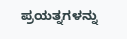ಪ್ರಯತ್ನಗಳನ್ನು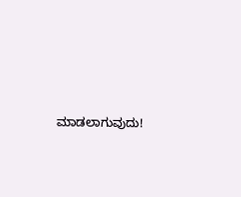ಮಾಡಲಾಗುವುದು!